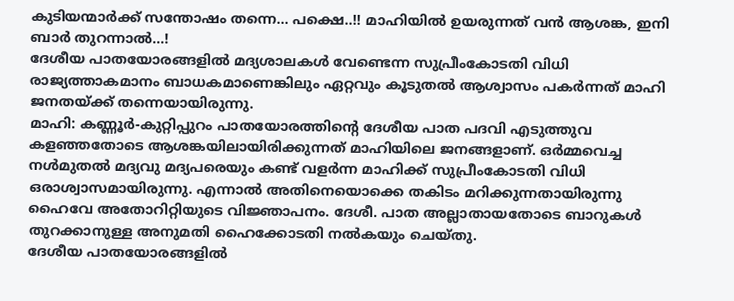കുടിയന്മാർക്ക് സന്തോഷം തന്നെ... പക്ഷെ..!! മാഹിയിൽ ഉയരുന്നത് വൻ ആശങ്ക, ഇനി ബാർ തുറന്നാൽ...!
ദേശീയ പാതയോരങ്ങളിൽ മദ്യശാലകൾ വേണ്ടെന്ന സുപ്രീംകോടതി വിധി രാജ്യത്താകമാനം ബാധകമാണെങ്കിലും ഏറ്റവും കൂടുതൽ ആശ്വാസം പകർന്നത് മാഹി ജനതയ്ക്ക് തന്നെയായിരുന്നു.
മാഹി: കണ്ണൂർ-കുറ്റിപ്പുറം പാതയോരത്തിന്റെ ദേശീയ പാത പദവി എടുത്തുവ കളഞ്ഞതോടെ ആശങ്കയിലായിരിക്കുന്നത് മാഹിയിലെ ജനങ്ങളാണ്. ഒർമ്മവെച്ച നൾമുതൽ മദ്യവു മദ്യപരെയും കണ്ട് വളർന്ന മാഹിക്ക് സുപ്രീംകോടതി വിധി ഒരാശ്വാസമായിരുന്നു. എന്നാൽ അതിനെയൊക്കെ തകിടം മറിക്കുന്നതായിരുന്നു ഹൈവേ അതോറിറ്റിയുടെ വിജ്ഞാപനം. ദേശീ. പാത അല്ലാതായതോടെ ബാറുകൾ തുറക്കാനുള്ള അനുമതി ഹൈക്കോടതി നൽകയും ചെയ്തു.
ദേശീയ പാതയോരങ്ങളിൽ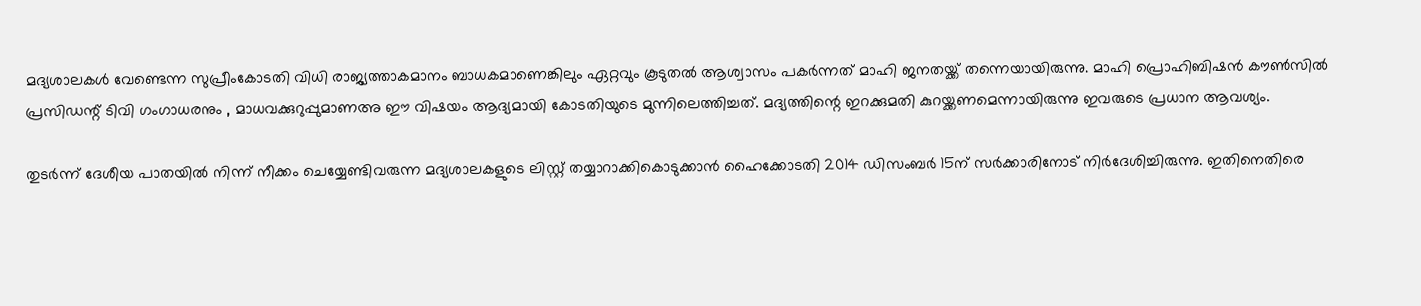മദ്യശാലകൾ വേണ്ടെന്ന സുപ്രീംകോടതി വിധി രാജ്യത്താകമാനം ബാധകമാണെങ്കിലും ഏറ്റവും കൂടുതൽ ആശ്വാസം പകർന്നത് മാഹി ജനതയ്ക്ക് തന്നെയായിരുന്നു. മാഹി പ്രൊഹിബിഷൻ കൗൺസിൽ പ്രസിഡന്റ് ടിവി ഗംഗാധരനും , മാധവക്കുറുപ്പുമാണഅ ഈ വിഷയം ആദ്യമായി കോടതിയുടെ മുന്നിലെത്തിച്ചത്. മദ്യത്തിന്റെ ഇറക്കുമതി കുറയ്ക്കണമെന്നായിരുന്നു ഇവരുടെ പ്രധാന ആവശ്യം.

തുടർന്ന് ദേശീയ പാതയിൽ നിന്ന് നീക്കം ചെയ്യേണ്ടിവരുന്ന മദ്യശാലകളുടെ ലിസ്റ്റ് തയ്യാറാക്കികൊടുക്കാൻ ഹൈക്കോടതി 2014 ഡിസംബർ 15ന് സർക്കാരിനോട് നിർദേശിച്ചിരുന്നു. ഇതിനെതിരെ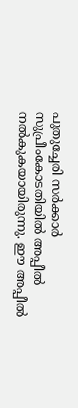പുതുച്ചേരി സർക്കാർ സുപ്രീംകോടതിയിൽ അപ്പീൽ നൽകുകയായിരുന്നു. ഈ അപ്പീൽ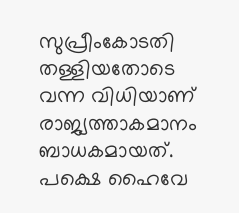സുപ്രീംകോടതി തള്ളിയതോടെ വന്ന വിധിയാണ് രാജ്യത്താകമാനം ബാധകമായത്. പക്ഷെ ഹൈവേ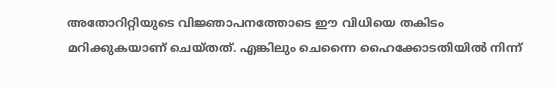അതോറിറ്റിയുടെ വിജ്ഞാപനത്തോടെ ഈ വിധിയെ തകിടം മറിക്കുകയാണ് ചെയ്തത്. എങ്കിലും ചെന്നൈ ഹൈക്കോടതിയിൽ നിന്ന്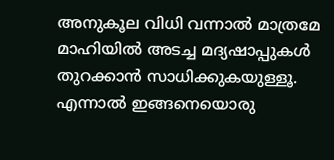അനുകൂല വിധി വന്നാൽ മാത്രമേ മാഹിയിൽ അടച്ച മദ്യഷാപ്പുകൾ തുറക്കാൻ സാധിക്കുകയുള്ളൂ. എന്നാൽ ഇങ്ങനെയൊരു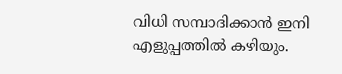വിധി സമ്പാദിക്കാൻ ഇനി എളുപ്പത്തിൽ കഴിയും.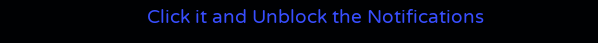Click it and Unblock the Notifications